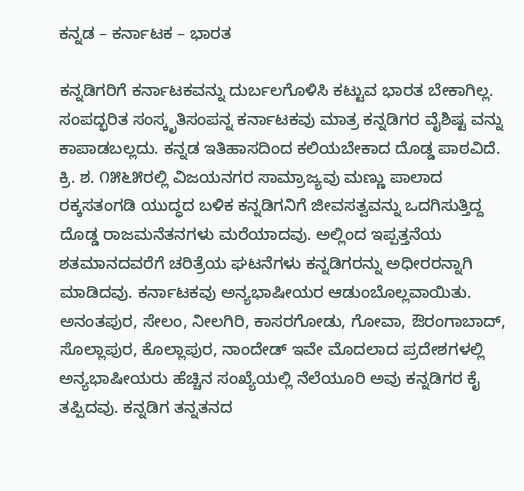ಕನ್ನಡ – ಕರ್ನಾಟಕ – ಭಾರತ

ಕನ್ನಡಿಗರಿಗೆ ಕರ್ನಾಟಕವನ್ನು ದುರ್ಬಲಗೊಳಿಸಿ ಕಟ್ಟುವ ಭಾರತ ಬೇಕಾಗಿಲ್ಲ. ಸಂಪದ್ಭರಿತ ಸಂಸ್ಕೃತಿಸಂಪನ್ನ ಕರ್ನಾಟಕವು ಮಾತ್ರ ಕನ್ನಡಿಗರ ವೈಶಿಷ್ಟ ವನ್ನು ಕಾಪಾಡಬಲ್ಲದು. ಕನ್ನಡ ಇತಿಹಾಸದಿಂದ ಕಲಿಯಬೇಕಾದ ದೊಡ್ಡ ಪಾಠವಿದೆ. ಕ್ರಿ. ಶ. ೧೫೬೫ರಲ್ಲಿ ವಿಜಯನಗರ ಸಾಮ್ರಾಜ್ಯವು ಮಣ್ಣು ಪಾಲಾದ ರಕ್ಕಸತಂಗಡಿ ಯುದ್ಧದ ಬಳಿಕ ಕನ್ನಡಿಗನಿಗೆ ಜೀವಸತ್ವವನ್ನು ಒದಗಿಸುತ್ತಿದ್ದ ದೊಡ್ಡ ರಾಜಮನೆತನಗಳು ಮರೆಯಾದವು. ಅಲ್ಲಿಂದ ಇಪ್ಪತ್ತನೆಯ ಶತಮಾನದವರೆಗೆ ಚರಿತ್ರೆಯ ಘಟನೆಗಳು ಕನ್ನಡಿಗರನ್ನು ಅಧೀರರನ್ನಾಗಿ ಮಾಡಿದವು. ಕರ್ನಾಟಕವು ಅನ್ಯಭಾಷೀಯರ ಆಡುಂಬೊಲ್ಲವಾಯಿತು. ಅನಂತಪುರ, ಸೇಲಂ, ನೀಲಗಿರಿ, ಕಾಸರಗೋಡು, ಗೋವಾ, ಔರಂಗಾಬಾದ್, ಸೊಲ್ಲಾಪುರ, ಕೊಲ್ಲಾಪುರ, ನಾಂದೇಡ್ ಇವೇ ಮೊದಲಾದ ಪ್ರದೇಶಗಳಲ್ಲಿ ಅನ್ಯಭಾಷೀಯರು ಹೆಚ್ಚಿನ ಸಂಖ್ಯೆಯಲ್ಲಿ ನೆಲೆಯೂರಿ ಅವು ಕನ್ನಡಿಗರ ಕೈ ತಪ್ಪಿದವು. ಕನ್ನಡಿಗ ತನ್ನತನದ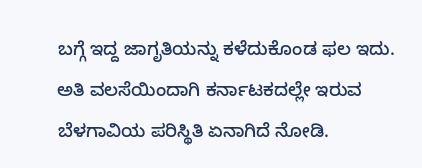ಬಗ್ಗೆ ಇದ್ದ ಜಾಗೃತಿಯನ್ನು ಕಳೆದುಕೊಂಡ ಫಲ ಇದು. ಅತಿ ವಲಸೆಯಿಂದಾಗಿ ಕರ್ನಾಟಕದಲ್ಲೇ ಇರುವ ಬೆಳಗಾವಿಯ ಪರಿಸ್ಥಿತಿ ಏನಾಗಿದೆ ನೋಡಿ.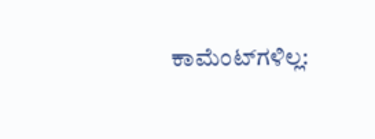ಕಾಮೆಂಟ್‌ಗಳಿಲ್ಲ: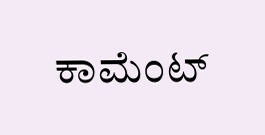ಕಾಮೆಂಟ್‌‌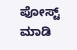ಪೋಸ್ಟ್‌ ಮಾಡಿ